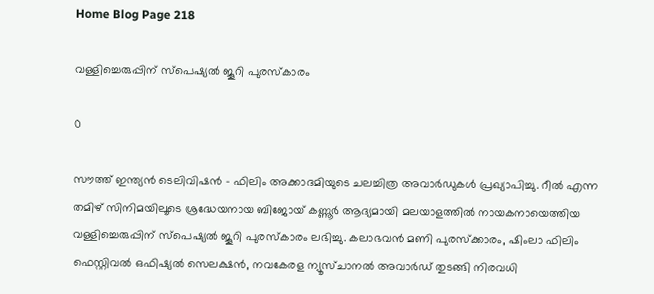Home Blog Page 218

വള്ളിച്ചെരുപ്പിന് സ്പെഷ്യൽ ജൂറി പുരസ്കാരം

0

സൗത്ത് ഇന്ത്യൻ ടെലിവിഷൻ – ഫിലിം അക്കാദമിയുടെ ചലച്ചിത്ര അവാർഡുകൾ പ്രഖ്യാപിച്ചു. റീൽ എന്ന തമിഴ് സിനിമയിലൂടെ ശ്രദ്ധേയനായ ബിജോയ് കണ്ണൂർ ആദ്യമായി മലയാളത്തിൽ നായകനായെത്തിയ വള്ളിച്ചെരുപ്പിന് സ്പെഷ്യൽ ജൂറി പുരസ്കാരം ലഭിച്ചു. കലാഭവൻ മണി പുരസ്ക്കാരം, ഷിംലാ ഫിലിം ഫെസ്റ്റിവൽ ഒഫിഷ്യൽ സെലക്ഷൻ, നവകേരള ന്യൂസ്ചാനൽ അവാർഡ് തുടങ്ങി നിരവധി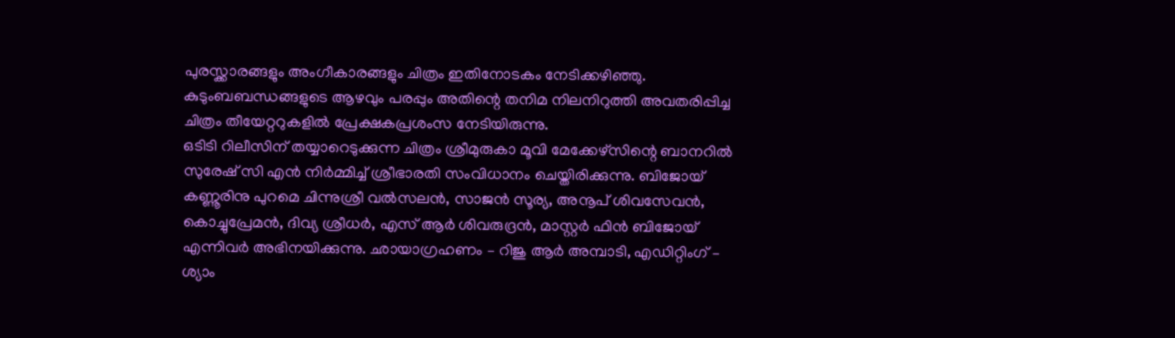പുരസ്ക്കാരങ്ങളും അംഗീകാരങ്ങളും ചിത്രം ഇതിനോടകം നേടിക്കഴിഞ്ഞു.
കുടുംബബന്ധങ്ങളുടെ ആഴവും പരപ്പും അതിന്റെ തനിമ നിലനിറുത്തി അവതരിപ്പിച്ച ചിത്രം തീയേറ്ററുകളിൽ പ്രേക്ഷകപ്രശംസ നേടിയിരുന്നു.
ഒടിടി റിലീസിന് തയ്യാറെടുക്കുന്ന ചിത്രം ശ്രീമുരുകാ മൂവി മേക്കേഴ്സിന്റെ ബാനറിൽ സുരേഷ് സി എൻ നിർമ്മിച്ച് ശ്രീഭാരതി സംവിധാനം ചെയ്തിരിക്കുന്നു. ബിജോയ് കണ്ണൂരിനു പുറമെ ചിന്നുശ്രീ വൽസലൻ, സാജൻ സൂര്യ, അനൂപ് ശിവസേവൻ, കൊച്ചുപ്രേമൻ, ദിവ്യ ശ്രീധർ, എസ് ആർ ശിവരുദ്രൻ, മാസ്റ്റർ ഫിൻ ബിജോയ് എന്നിവർ അഭിനയിക്കുന്നു. ഛായാഗ്രഹണം – റിജു ആർ അമ്പാടി, എഡിറ്റിംഗ് – ശ്യാം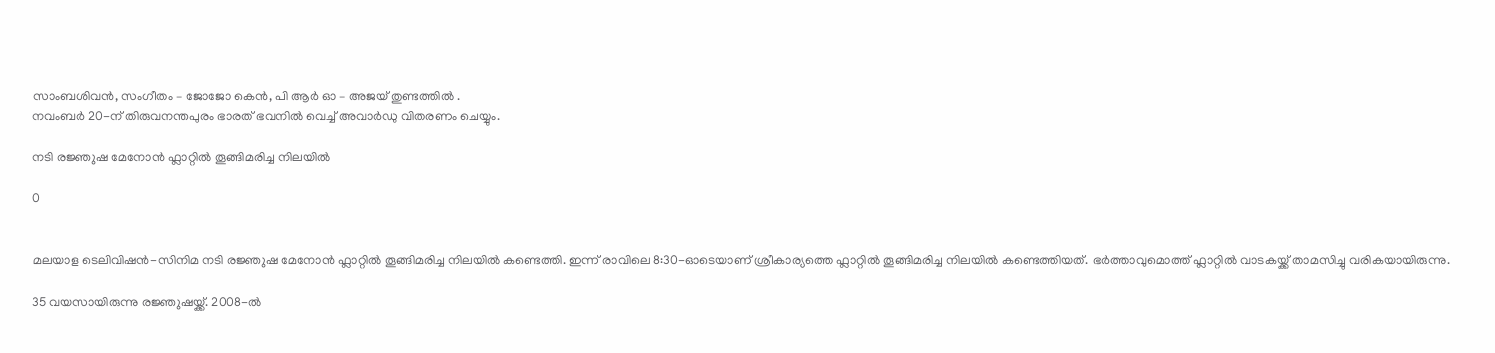സാംബശിവൻ, സംഗീതം – ജോജോ കെൻ, പി ആർ ഓ – അജയ് തുണ്ടത്തിൽ .
നവംബർ 20-ന് തിരുവനന്തപുരം ഭാരത് ഭവനിൽ വെച്ച് അവാർഡു വിതരണം ചെയ്യും.

നടി രജ്ഞുഷ മേനോൻ ഫ്ലാറ്റിൽ തൂങ്ങിമരിച്ച നിലയിൽ

0


മലയാള ടെലിവിഷൻ-സിനിമ നടി രജ്ഞുഷ മേനോൻ ഫ്ലാറ്റിൽ തൂങ്ങിമരിച്ച നിലയിൽ കണ്ടെത്തി. ഇന്ന് രാവിലെ 8:30-ഓടെയാണ് ശ്രീകാര്യത്തെ ഫ്ലാറ്റിൽ തൂങ്ങിമരിച്ച നിലയിൽ കണ്ടെത്തിയത്. ഭർത്താവുമൊത്ത് ഫ്ലാറ്റിൽ വാടകയ്ക്ക് താമസിച്ചു വരികയായിരുന്നു.

35 വയസായിരുന്നു രജ്ഞുഷയ്ക്ക്. 2008-ൽ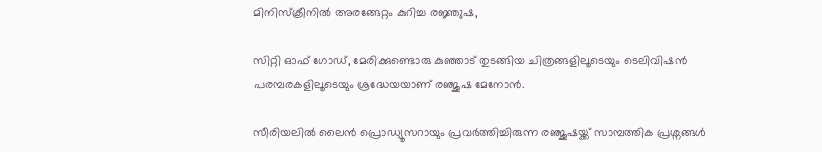മിനിസ്‌ക്രീനിൽ അരങ്ങേറ്റം കുറിച്ച രജ്ഞുഷ,

സിറ്റി ഓഫ് ഗോഡ്, മേരിക്കുണ്ടൊരു കുഞ്ഞാട് തുടങ്ങിയ ചിത്രങ്ങളിലൂടെയും ടെലിവിഷൻ പരമ്പരകളിലൂടെയും ശ്രദ്ധേയയാണ് രഞ്ജുഷ മേനോൻ.

സീരിയലിൽ ലൈൻ പ്രൊഡ്യൂസറായും പ്രവർത്തിച്ചിരുന്ന രഞ്ജുഷയ്ക്ക് സാമ്പത്തിക പ്രശ്നങ്ങൾ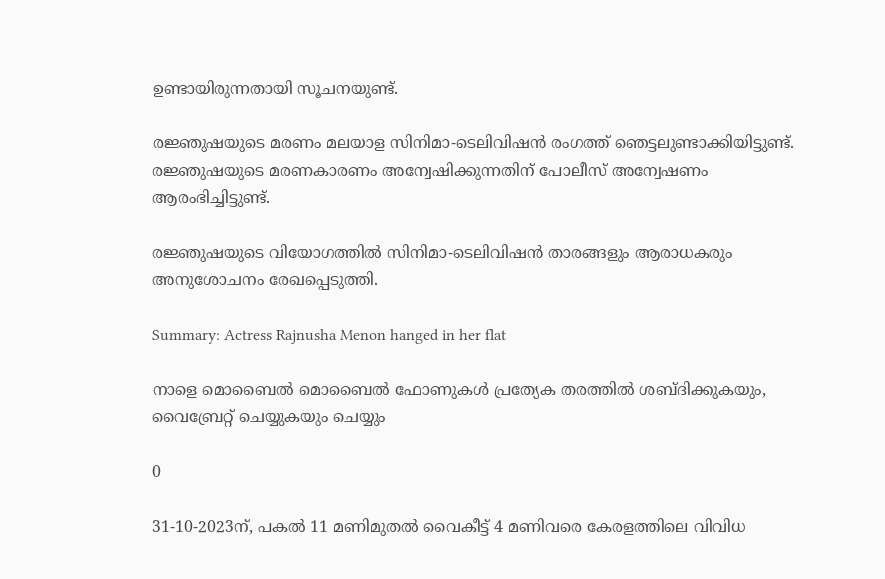ഉണ്ടായിരുന്നതായി സൂചനയുണ്ട്.

രജ്ഞുഷയുടെ മരണം മലയാള സിനിമാ-ടെലിവിഷൻ രംഗത്ത് ഞെട്ടലുണ്ടാക്കിയിട്ടുണ്ട്. രജ്ഞുഷയുടെ മരണകാരണം അന്വേഷിക്കുന്നതിന് പോലീസ് അന്വേഷണം ആരംഭിച്ചിട്ടുണ്ട്.

രജ്ഞുഷയുടെ വിയോഗത്തിൽ സിനിമാ-ടെലിവിഷൻ താരങ്ങളും ആരാധകരും അനുശോചനം രേഖപ്പെടുത്തി.

Summary: Actress Rajnusha Menon hanged in her flat

നാളെ മൊബൈല്‍ മൊബൈല്‍ ഫോണുകള്‍ പ്രത്യേക തരത്തില്‍ ശബ്ദിക്കുകയും, വൈബ്രേറ്റ് ചെയ്യുകയും ചെയ്യും

0

31-10-2023ന്, പകല്‍ 11 മണിമുതല്‍ വൈകീട്ട് 4 മണിവരെ കേരളത്തിലെ വിവിധ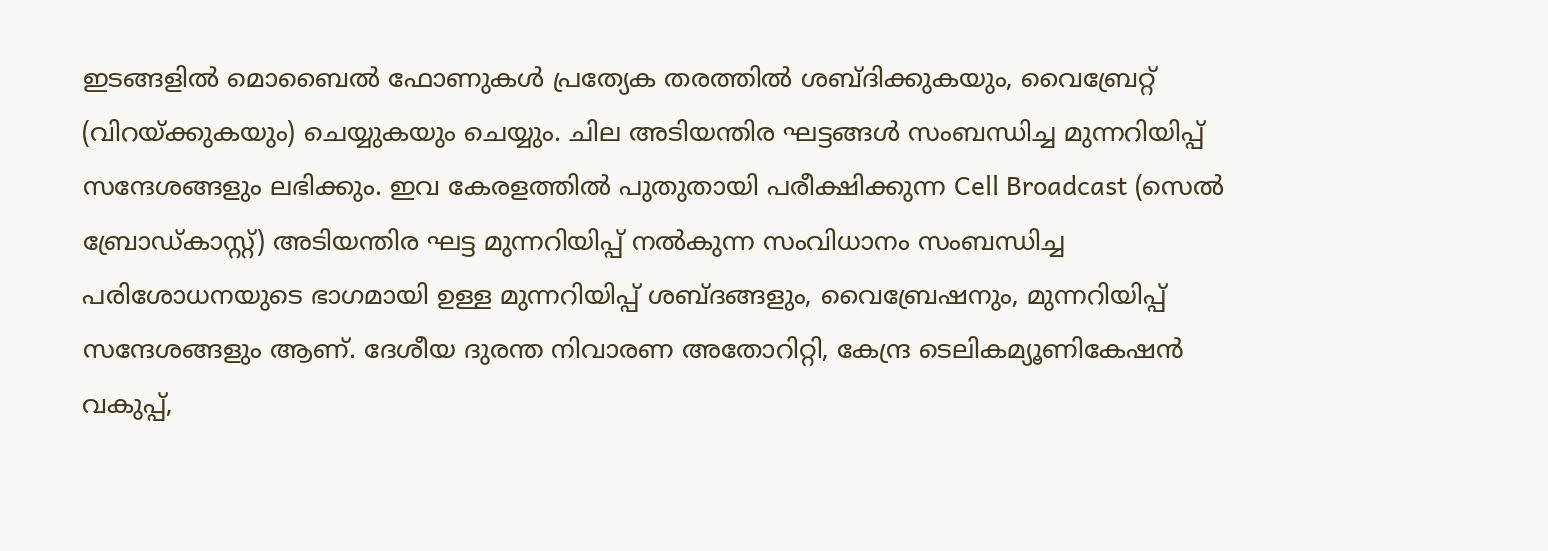ഇടങ്ങളില്‍ മൊബൈല്‍ ഫോണുകള്‍ പ്രത്യേക തരത്തില്‍ ശബ്ദിക്കുകയും, വൈബ്രേറ്റ് (വിറയ്ക്കുകയും) ചെയ്യുകയും ചെയ്യും. ചില അടിയന്തിര ഘട്ടങ്ങള്‍ സംബന്ധിച്ച മുന്നറിയിപ്പ് സന്ദേശങ്ങളും ലഭിക്കും. ഇവ കേരളത്തില്‍ പുതുതായി പരീക്ഷിക്കുന്ന Cell Broadcast (സെല്‍ ബ്രോഡ്കാസ്റ്റ്) അടിയന്തിര ഘട്ട മുന്നറിയിപ്പ് നല്‍കുന്ന സംവിധാനം സംബന്ധിച്ച പരിശോധനയുടെ ഭാഗമായി ഉള്ള മുന്നറിയിപ്പ് ശബ്ദങ്ങളും, വൈബ്രേഷനും, മുന്നറിയിപ്പ് സന്ദേശങ്ങളും ആണ്. ദേശീയ ദുരന്ത നിവാരണ അതോറിറ്റി, കേന്ദ്ര ടെലികമ്യൂണികേഷന്‍ വകുപ്പ്,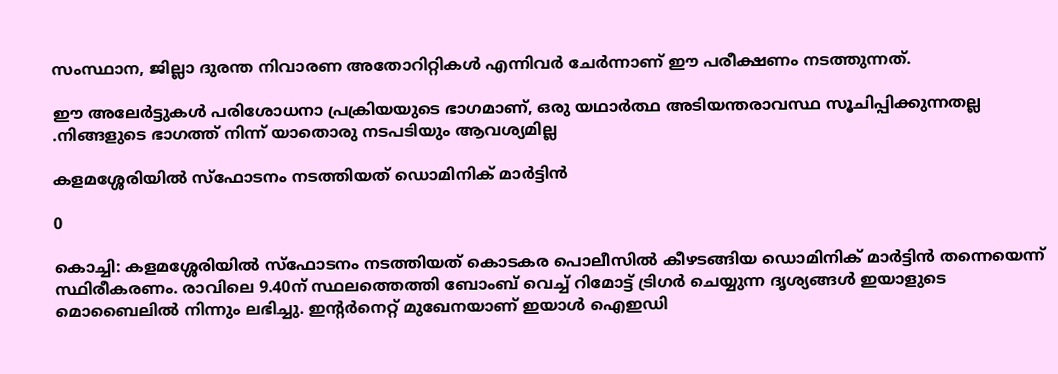സംസ്ഥാന, ജില്ലാ ദുരന്ത നിവാരണ അതോറിറ്റികള്‍ എന്നിവര്‍ ചേര്‍ന്നാണ് ഈ പരീക്ഷണം നടത്തുന്നത്.

ഈ അലേർട്ടുകൾ പരിശോധനാ പ്രക്രിയയുടെ ഭാഗമാണ്, ഒരു യഥാർത്ഥ അടിയന്തരാവസ്ഥ സൂചിപ്പിക്കുന്നതല്ല .നിങ്ങളുടെ ഭാഗത്ത് നിന്ന് യാതൊരു നടപടിയും ആവശ്യമില്ല

കളമശ്ശേരിയില്‍ സ്ഫോടനം നടത്തിയത് ഡൊമിനിക് മാര്‍ട്ടിന്‍

0

കൊച്ചി: കളമശ്ശേരിയില്‍ സ്ഫോടനം നടത്തിയത് കൊടകര പൊലീസില്‍ കീഴടങ്ങിയ ഡൊമിനിക് മാര്‍ട്ടിന്‍ തന്നെയെന്ന് സ്ഥിരീകരണം. രാവിലെ 9.40ന് സ്ഥലത്തെത്തി ബോംബ് വെച്ച് റിമോട്ട് ട്രിഗര്‍ ചെയ്യുന്ന ദൃശ്യങ്ങള്‍ ഇയാളുടെ മൊബൈലില്‍ നിന്നും ലഭിച്ചു. ഇന്‍റര്‍നെറ്റ് മുഖേനയാണ് ഇയാള്‍ ഐഇഡി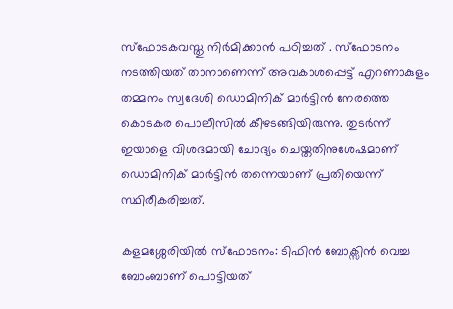സ്ഫോടകവസ്തു നിർമിക്കാൻ പഠിച്ചത് . സ്ഫോടനം നടത്തിയത് താനാണെന്ന് അവകാശപ്പെട്ട് എറണാകുളം തമ്മനം സ്വദേശി ഡൊമിനിക് മാര്‍ട്ടിന്‍ നേരത്തെ കൊടകര പൊലീസില്‍ കീഴടങ്ങിയിരുന്നു. തുടര്‍ന്ന് ഇയാളെ വിശദമായി ചോദ്യം ചെയ്തതിനുശേഷമാണ് ഡൊമിനിക് മാര്‍ട്ടിന്‍ തന്നെയാണ് പ്രതിയെന്ന് സ്ഥിരീകരിച്ചത്.

കളമശ്ശേരിയിൽ സ്ഫോടനം: ടിഫിൻ ബോക്സിൻ വെച്ച ബോംബാണ് പൊട്ടിയത്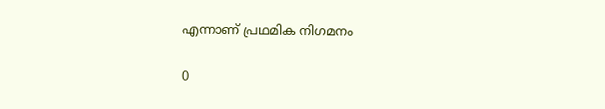എന്നാണ് പ്രഥമിക നിഗമനം

0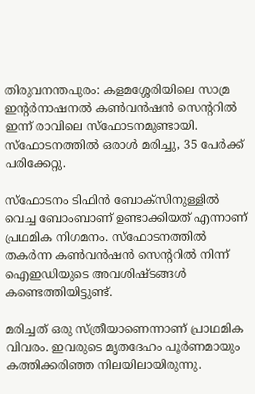തിരുവനന്തപുരം: കളമശ്ശേരിയിലെ സാമ്ര ഇന്റർനാഷനൽ കൺവൻഷൻ സെന്ററിൽ ഇന്ന് രാവിലെ സ്ഫോടനമുണ്ടായി. സ്ഫോടനത്തിൽ ഒരാൾ മരിച്ചു, 35 പേർക്ക് പരിക്കേറ്റു.

സ്ഫോടനം ടിഫിൻ ബോക്സിനുള്ളിൽ വെച്ച ബോംബാണ് ഉണ്ടാക്കിയത് എന്നാണ് പ്രഥമിക നിഗമനം. സ്ഫോടനത്തിൽ തകർന്ന കൺവൻഷൻ സെന്ററിൽ നിന്ന് ഐഇഡിയുടെ അവശിഷ്ടങ്ങൾ കണ്ടെത്തിയിട്ടുണ്ട്.

മരിച്ചത് ഒരു സ്ത്രീയാണെന്നാണ് പ്രാഥമിക വിവരം. ഇവരുടെ മൃതദേഹം പൂർണമായും കത്തിക്കരിഞ്ഞ നിലയിലായിരുന്നു.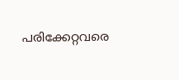പരിക്കേറ്റവരെ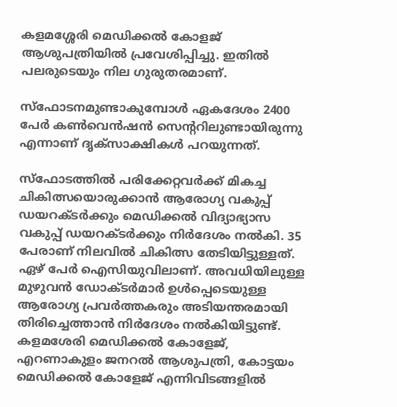കളമശ്ശേരി മെഡിക്കൽ കോളജ് ആശുപത്രിയിൽ പ്രവേശിപ്പിച്ചു. ഇതിൽ പലരുടെയും നില ഗുരുതരമാണ്.

സ്ഫോടനമുണ്ടാകുമ്പോൾ ഏകദേശം 2400 പേർ കൺവെൻഷൻ സെന്ററിലുണ്ടായിരുന്നു എന്നാണ് ദൃക്സാക്ഷികള്‍ പറയുന്നത്.

സ്ഫോടത്തില്‍ പരിക്കേറ്റവര്‍ക്ക് മികച്ച ചികിത്സയൊരുക്കാന്‍ ആരോഗ്യ വകുപ്പ് ഡയറക്ടര്‍ക്കും മെഡിക്കല്‍ വിദ്യാഭ്യാസ വകുപ്പ് ഡയറക്ടര്‍ക്കും നിര്‍ദേശം നല്‍കി. 35 പേരാണ് നിലവിൽ ചികിത്സ തേടിയിട്ടുള്ളത്. ഏഴ് പേർ ഐസിയുവിലാണ്. അവധിയിലുള്ള മുഴുവന്‍ ഡോക്ടര്‍മാര്‍ ഉള്‍പ്പെടെയുള്ള ആരോഗ്യ പ്രവര്‍ത്തകരും അടിയന്തരമായി തിരിച്ചെത്താന്‍ നിര്‍ദേശം നല്‍കിയിട്ടുണ്ട്. കളമശേരി മെഡിക്കൽ കോളേജ്, എറണാകുളം ജനറൽ ആശുപത്രി, കോട്ടയം മെഡിക്കൽ കോളേജ് എന്നിവിടങ്ങളില്‍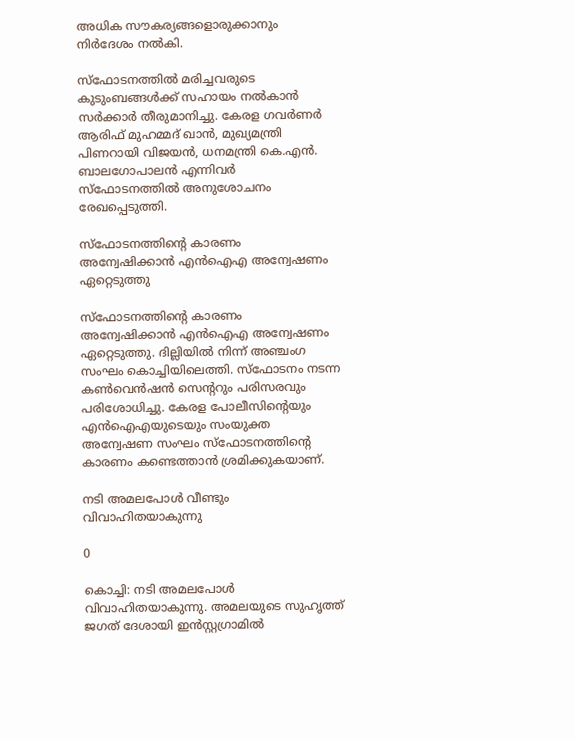അധിക സൗകര്യങ്ങളൊരുക്കാനും നിര്‍ദേശം നല്‍കി.

സ്ഫോടനത്തിൽ മരിച്ചവരുടെ കുടുംബങ്ങൾക്ക് സഹായം നൽകാൻ സർക്കാർ തീരുമാനിച്ചു. കേരള ഗവർണർ ആരിഫ് മുഹമ്മദ് ഖാൻ, മുഖ്യമന്ത്രി പിണറായി വിജയൻ, ധനമന്ത്രി കെ.എൻ. ബാലഗോപാലൻ എന്നിവർ സ്ഫോടനത്തിൽ അനുശോചനം രേഖപ്പെടുത്തി.

സ്ഫോടനത്തിന്റെ കാരണം അന്വേഷിക്കാൻ എൻഐഎ അന്വേഷണം ഏറ്റെടുത്തു

സ്ഫോടനത്തിന്റെ കാരണം അന്വേഷിക്കാൻ എൻഐഎ അന്വേഷണം ഏറ്റെടുത്തു. ദില്ലിയിൽ നിന്ന് അഞ്ചംഗ സംഘം കൊച്ചിയിലെത്തി. സ്ഫോടനം നടന്ന കൺവെൻഷൻ സെന്ററും പരിസരവും പരിശോധിച്ചു. കേരള പോലീസിന്റെയും എൻഐഎയുടെയും സംയുക്ത അന്വേഷണ സംഘം സ്ഫോടനത്തിന്റെ കാരണം കണ്ടെത്താൻ ശ്രമിക്കുകയാണ്.

നടി അമലപോള്‍ വീണ്ടും വിവാഹിതയാകുന്നു

0

കൊച്ചി: നടി അമലപോള്‍ വിവാഹിതയാകുന്നു. അമലയുടെ സുഹൃത്ത് ജഗത് ദേശായി ഇന്‍സ്റ്റഗ്രാമില്‍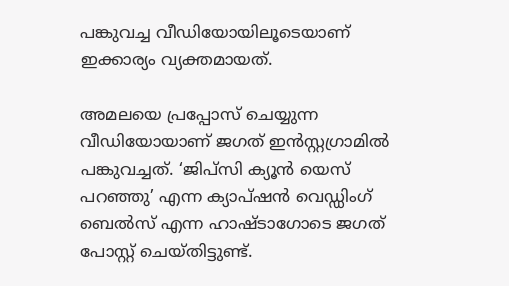പങ്കുവച്ച വീഡിയോയിലൂടെയാണ് ഇക്കാര്യം വ്യക്തമായത്.

അമലയെ പ്രപ്പോസ് ചെയ്യുന്ന വീഡിയോയാണ് ജഗത് ഇന്‍സ്റ്റഗ്രാമില്‍ പങ്കുവച്ചത്. ‘ജിപ്സി ക്യൂന്‍ യെസ് പറഞ്ഞു’ എന്ന ക്യാപ്ഷന്‍ വെഡ്ഡിംഗ് ബെല്‍സ് എന്ന ഹാഷ്ടാഗോടെ ജഗത് പോസ്റ്റ് ചെയ്തിട്ടുണ്ട്.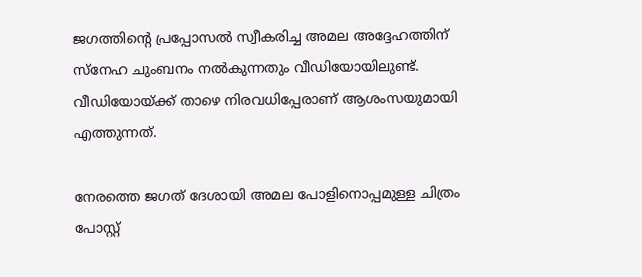ജഗത്തിന്‍റെ പ്രപ്പോസല്‍ സ്വീകരിച്ച അമല അദ്ദേഹത്തിന് സ്നേഹ ചുംബനം നല്‍കുന്നതും വീഡിയോയിലുണ്ട്. വീഡിയോയ്ക്ക് താഴെ നിരവധിപ്പേരാണ് ആശംസയുമായി എത്തുന്നത്.

നേരത്തെ ജഗത് ദേശായി അമല പോളിനൊപ്പമുള്ള ചിത്രം പോസ്റ്റ്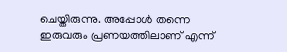ചെയ്തിരുന്നു. അപ്പോള്‍ തന്നെ ഇരുവരും പ്രണയത്തിലാണ് എന്ന്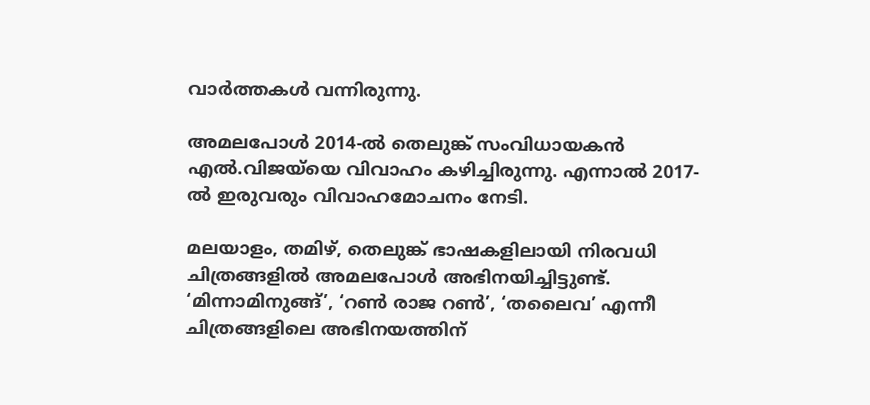വാര്‍ത്തകള്‍ വന്നിരുന്നു.

അമലപോള്‍ 2014-ല്‍ തെലുങ്ക് സംവിധായകന്‍ എല്‍.വിജയ്‌യെ വിവാഹം കഴിച്ചിരുന്നു. എന്നാല്‍ 2017-ല്‍ ഇരുവരും വിവാഹമോചനം നേടി.

മലയാളം, തമിഴ്, തെലുങ്ക് ഭാഷകളിലായി നിരവധി ചിത്രങ്ങളില്‍ അമലപോള്‍ അഭിനയിച്ചിട്ടുണ്ട്. ‘മിന്നാമിനുങ്ങ്’, ‘റണ്‍ രാജ റണ്‍’, ‘തലൈവ’ എന്നീ ചിത്രങ്ങളിലെ അഭിനയത്തിന്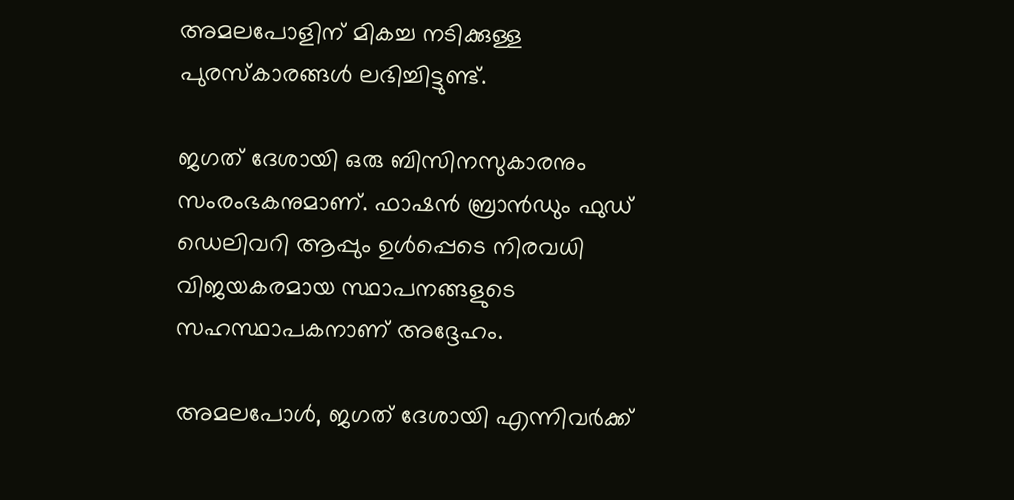അമലപോളിന് മികച്ച നടിക്കുള്ള പുരസ്കാരങ്ങള്‍ ലഭിച്ചിട്ടുണ്ട്.

ജഗത് ദേശായി ഒരു ബിസിനസുകാരനും സംരംഭകനുമാണ്. ഫാഷന്‍ ബ്രാന്‍ഡും ഫുഡ് ഡെലിവറി ആപ്പും ഉള്‍പ്പെടെ നിരവധി വിജയകരമായ സ്ഥാപനങ്ങളുടെ സഹസ്ഥാപകനാണ് അദ്ദേഹം.

അമലപോള്‍, ജഗത് ദേശായി എന്നിവര്‍ക്ക്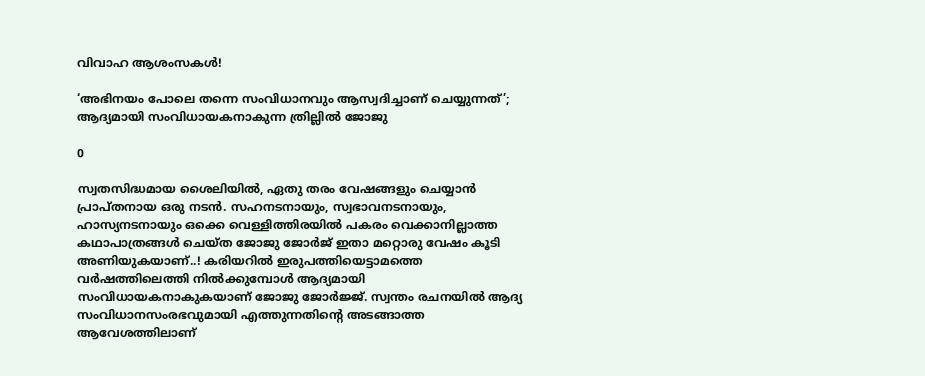വിവാഹ ആശംസകള്‍!

‘അഭിനയം പോലെ തന്നെ സംവിധാനവും ആസ്വദിച്ചാണ് ചെയ്യുന്നത്’; ആദ്യമായി സംവിധായകനാകുന്ന ത്രില്ലിൽ ജോജു

0

സ്വതസിദ്ധമായ ശൈലിയിൽ, ഏതു തരം വേഷങ്ങളും ചെയ്യാൻ പ്രാപ്തനായ ഒരു നടൻ. സഹനടനായും, സ്വഭാവനടനായും, ഹാസ്യനടനായും ഒക്കെ വെള്ളിത്തിരയിൽ പകരം വെക്കാനില്ലാത്ത കഥാപാത്രങ്ങൾ ചെയ്ത ജോജു ജോർജ് ഇതാ മറ്റൊരു വേഷം കൂടി അണിയുകയാണ്..! കരിയറിൽ ഇരുപത്തിയെട്ടാമത്തെ വർഷത്തിലെത്തി നിൽക്കുമ്പോൾ ആദ്യമായി സംവിധായകനാകുകയാണ് ജോജു ജോർജ്ജ്. സ്വന്തം രചനയിൽ ആദ്യ സംവിധാനസംരഭവുമായി എത്തുന്നതിന്റെ അടങ്ങാത്ത ആവേശത്തിലാണ്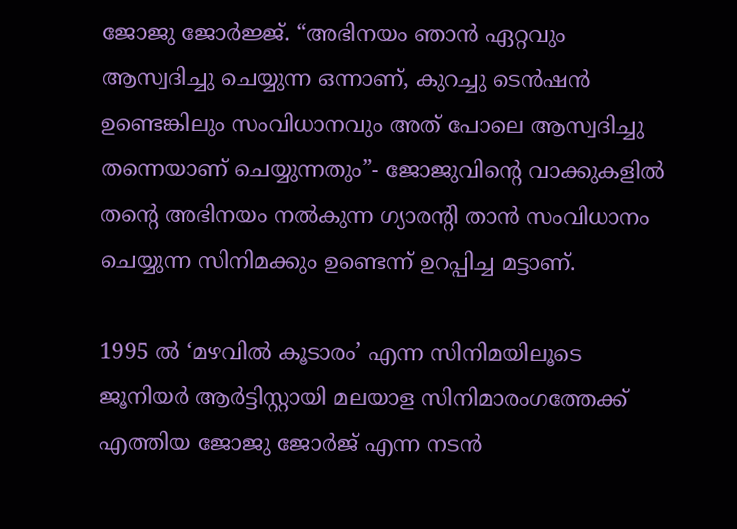ജോജു ജോർജ്ജ്. “അഭിനയം ഞാൻ ഏറ്റവും ആസ്വദിച്ചു ചെയ്യുന്ന ഒന്നാണ്, കുറച്ചു ടെൻഷൻ ഉണ്ടെങ്കിലും സംവിധാനവും അത് പോലെ ആസ്വദിച്ചു തന്നെയാണ് ചെയ്യുന്നതും”- ജോജുവിന്റെ വാക്കുകളിൽ തന്റെ അഭിനയം നൽകുന്ന ഗ്യാരന്റി താൻ സംവിധാനം ചെയ്യുന്ന സിനിമക്കും ഉണ്ടെന്ന് ഉറപ്പിച്ച മട്ടാണ്.

1995 ൽ ‘മഴവിൽ കൂടാരം’ എന്ന സിനിമയിലൂടെ ജൂനിയർ ആർട്ടിസ്റ്റായി മലയാള സിനിമാരംഗത്തേക്ക് എത്തിയ ജോജു ജോർജ് എന്ന നടൻ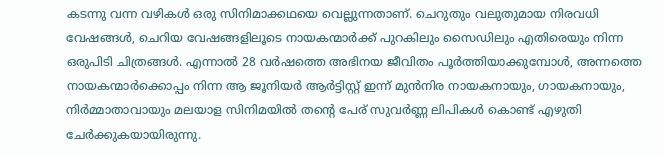കടന്നു വന്ന വഴികൾ ഒരു സിനിമാക്കഥയെ വെല്ലുന്നതാണ്. ചെറുതും വലുതുമായ നിരവധി വേഷങ്ങൾ, ചെറിയ വേഷങ്ങളിലൂടെ നായകന്മാർക്ക് പുറകിലും സൈഡിലും എതിരെയും നിന്ന ഒരുപിടി ചിത്രങ്ങൾ. എന്നാൽ 28 വർഷത്തെ അഭിനയ ജീവിതം പൂർത്തിയാക്കുമ്പോൾ, അന്നത്തെ നായകന്മാർക്കൊപ്പം നിന്ന ആ ജൂനിയർ ആർട്ടിസ്റ്റ് ഇന്ന് മുൻനിര നായകനായും, ഗായകനായും, നിർമ്മാതാവായും മലയാള സിനിമയിൽ തന്റെ പേര് സുവർണ്ണ ലിപികൾ കൊണ്ട് എഴുതി ചേർക്കുകയായിരുന്നു.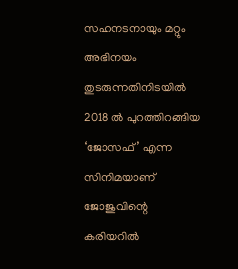സഹനടനായും മറ്റും അഭിനയം തുടരുന്നതിനിടയിൽ 2018 ൽ പുറത്തിറങ്ങിയ ‘ജോസഫ്’ എന്ന സിനിമയാണ് ജോജുവിന്റെ കരിയറിൽ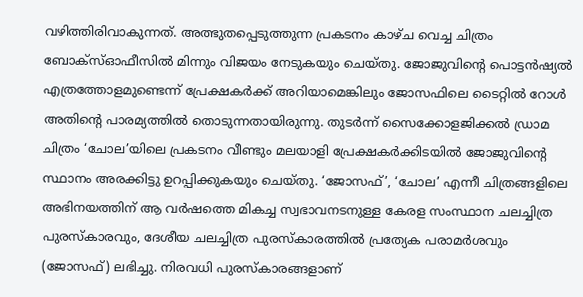വഴിത്തിരിവാകുന്നത്. അത്ഭുതപ്പെടുത്തുന്ന പ്രകടനം കാഴ്ച വെച്ച ചിത്രം ബോക്സ്ഓഫീസിൽ മിന്നും വിജയം നേടുകയും ചെയ്തു. ജോജുവിന്റെ പൊട്ടൻഷ്യൽ എത്രത്തോളമുണ്ടെന്ന് പ്രേക്ഷകർക്ക് അറിയാമെങ്കിലും ജോസഫിലെ ടൈറ്റിൽ റോൾ അതിന്റെ പാരമ്യത്തിൽ തൊടുന്നതായിരുന്നു. തുടർന്ന് സൈക്കോളജിക്കൽ ഡ്രാമ ചിത്രം ‘ചോല’യിലെ പ്രകടനം വീണ്ടും മലയാളി പ്രേക്ഷകർക്കിടയിൽ ജോജുവിന്റെ സ്ഥാനം അരക്കിട്ടു ഉറപ്പിക്കുകയും ചെയ്തു. ‘ജോസഫ്’, ‘ചോല’ എന്നീ ചിത്രങ്ങളിലെ അഭിനയത്തിന് ആ വർഷത്തെ മികച്ച സ്വഭാവനടനുള്ള കേരള സംസ്ഥാന ചലച്ചിത്ര പുരസ്കാരവും, ദേശീയ ചലച്ചിത്ര പുരസ്കാരത്തിൽ പ്രത്യേക പരാമർശവും (ജോസഫ്) ലഭിച്ചു. നിരവധി പുരസ്‌കാരങ്ങളാണ്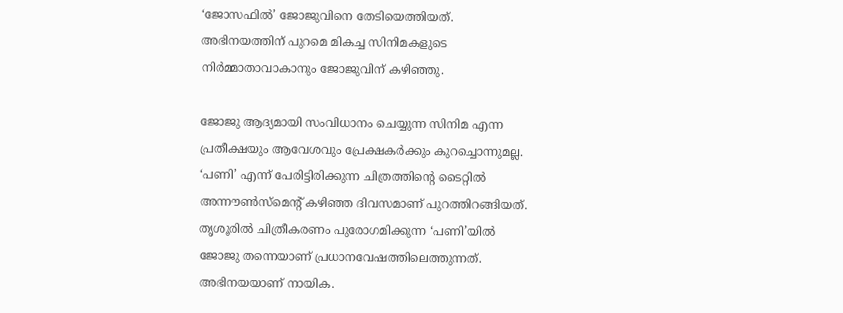‘ജോസഫിൽ’ ജോജുവിനെ തേടിയെത്തിയത്. അഭിനയത്തിന് പുറമെ മികച്ച സിനിമകളുടെ നിർമ്മാതാവാകാനും ജോജുവിന് കഴിഞ്ഞു.

ജോജു ആദ്യമായി സംവിധാനം ചെയ്യുന്ന സിനിമ എന്ന പ്രതീക്ഷയും ആവേശവും പ്രേക്ഷകർക്കും കുറച്ചൊന്നുമല്ല. ‘പണി’ എന്ന് പേരിട്ടിരിക്കുന്ന ചിത്രത്തിന്റെ ടൈറ്റിൽ അന്നൗൺസ്‌മെന്റ് കഴിഞ്ഞ ദിവസമാണ് പുറത്തിറങ്ങിയത്. തൃശൂരിൽ ചിത്രീകരണം പുരോഗമിക്കുന്ന ‘പണി’യിൽ ജോജു തന്നെയാണ് പ്രധാനവേഷത്തിലെത്തുന്നത്. അഭിനയയാണ് നായിക.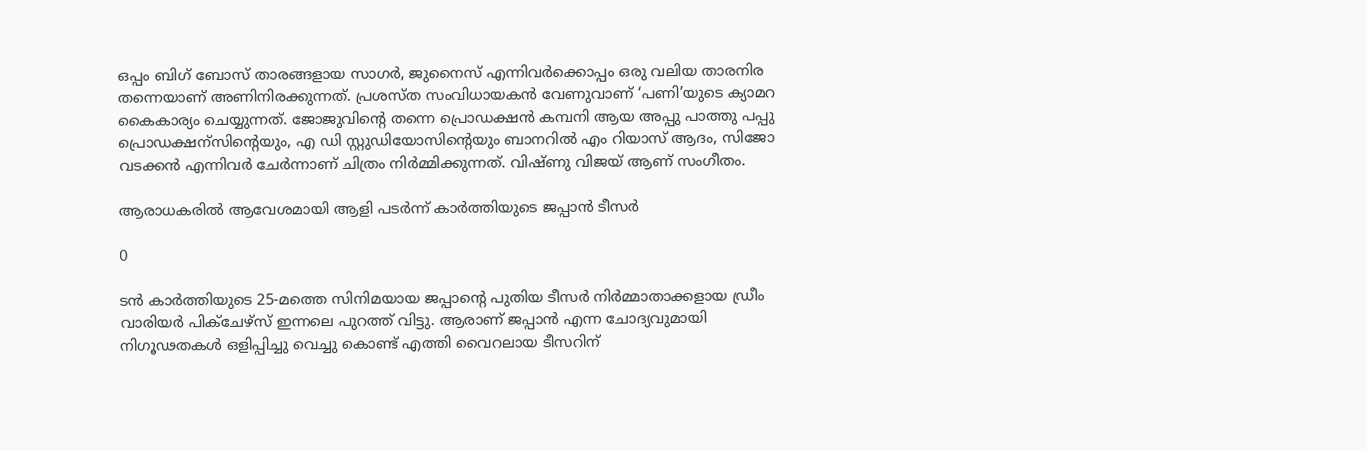ഒപ്പം ബിഗ് ബോസ് താരങ്ങളായ സാഗർ, ജുനൈസ് എന്നിവർക്കൊപ്പം ഒരു വലിയ താരനിര തന്നെയാണ് അണിനിരക്കുന്നത്. പ്രശസ്ത സംവിധായകൻ വേണുവാണ് ‘പണി’യുടെ ക്യാമറ കൈകാര്യം ചെയ്യുന്നത്. ജോജുവിന്റെ തന്നെ പ്രൊഡക്ഷൻ കമ്പനി ആയ അപ്പു പാത്തു പപ്പു പ്രൊഡക്ഷന്സിന്റെയും, എ ഡി സ്റ്റുഡിയോസിന്റെയും ബാനറിൽ എം റിയാസ് ആദം, സിജോ വടക്കൻ എന്നിവർ ചേർന്നാണ് ചിത്രം നിർമ്മിക്കുന്നത്. വിഷ്ണു വിജയ് ആണ് സംഗീതം.

ആരാധകരിൽ ആവേശമായി ആളി പടർന്ന് കാർത്തിയുടെ ജപ്പാൻ ടീസർ

0

ടൻ കാർത്തിയുടെ 25-മത്തെ സിനിമയായ ജപ്പാൻ്റെ പുതിയ ടീസർ നിർമ്മാതാക്കളായ ഡ്രീം വാരിയർ പിക്ചേഴ്സ് ഇന്നലെ പുറത്ത് വിട്ടു. ആരാണ് ജപ്പാൻ എന്ന ചോദ്യവുമായി നിഗൂഢതകൾ ഒളിപ്പിച്ചു വെച്ചു കൊണ്ട് എത്തി വൈറലായ ടീസറിന്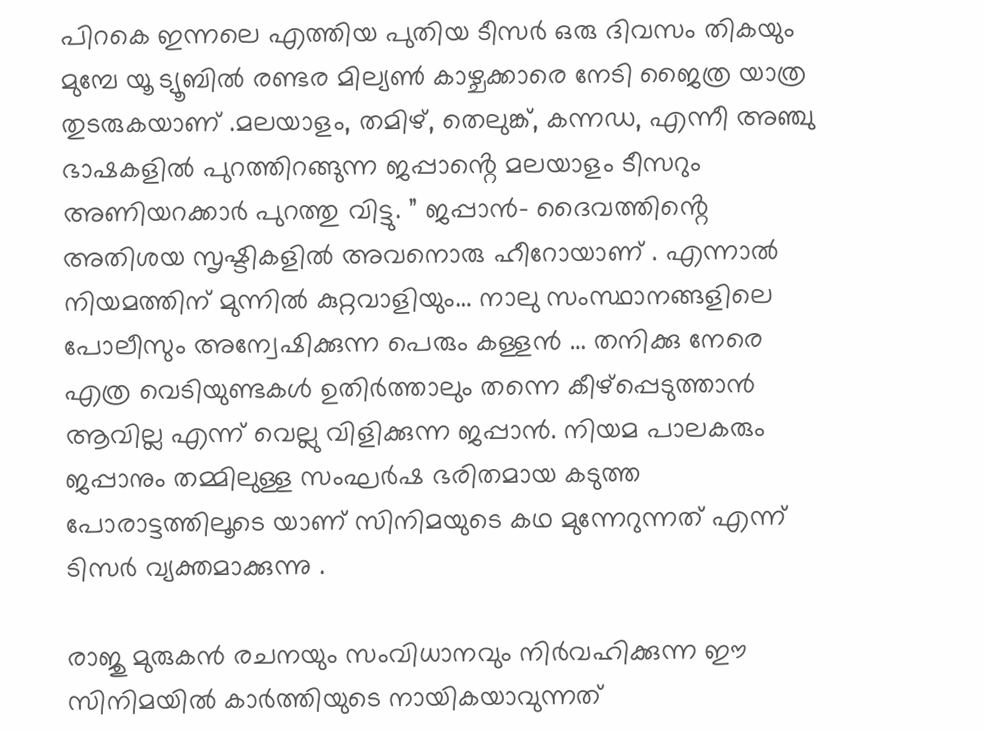പിറകെ ഇന്നലെ എത്തിയ പുതിയ ടീസർ ഒരു ദിവസം തികയും മുമ്പേ യൂ ട്യൂബിൽ രണ്ടര മില്യൺ കാഴ്ചക്കാരെ നേടി ജൈത്ര യാത്ര തുടരുകയാണ് .മലയാളം, തമിഴ്, തെലുങ്ക്, കന്നഡ, എന്നീ അഞ്ചു ഭാഷകളിൽ പുറത്തിറങ്ങുന്ന ജപ്പാൻ്റെ മലയാളം ടീസറും അണിയറക്കാർ പുറത്തു വിട്ടു. ” ജപ്പാൻ- ദൈവത്തിൻ്റെ അതിശയ സൃഷ്ടികളിൽ അവനൊരു ഹീറോയാണ് . എന്നാൽ നിയമത്തിന് മുന്നിൽ കുറ്റവാളിയും… നാലു സംസ്ഥാനങ്ങളിലെ പോലീസും അന്വേഷിക്കുന്ന പെരും കള്ളൻ … തനിക്കു നേരെ എത്ര വെടിയുണ്ടകൾ ഉതിർത്താലും തന്നെ കീഴ്പ്പെടുത്താൻ ആവില്ല എന്ന് വെല്ലു വിളിക്കുന്ന ജപ്പാൻ. നിയമ പാലകരും ജപ്പാനും തമ്മിലുള്ള സംഘർഷ ഭരിതമായ കടുത്ത പോരാട്ടത്തിലൂടെ യാണ് സിനിമയുടെ കഥ മുന്നേറുന്നത് എന്ന് ടിസർ വ്യക്തമാക്കുന്നു .

രാജു മുരുകൻ രചനയും സംവിധാനവും നിർവഹിക്കുന്ന ഈ സിനിമയിൽ കാർത്തിയുടെ നായികയാവുന്നത്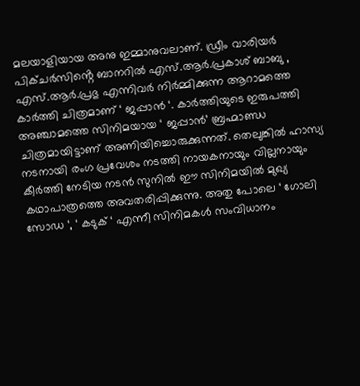മലയാളിയായ അനു ഇമ്മാനുവലാണ്. ഡ്രീം വാരിയർ പിക്ചർസിൻ്റെ ബാനറിൽ എസ്.ആർ.പ്രകാശ് ബാബു , എസ്.ആർ.പ്രഭു എന്നിവർ നിർമ്മിക്കുന്ന ആറാമത്തെ കാർത്തി ചിത്രമാണ് ‘ ജപ്പാൻ ‘. കാർത്തിയുടെ ഇരുപത്തി അഞ്ചാമത്തെ സിനിമയായ ‘ ജപ്പാൻ’ ബ്രഹ്മാണ്ഡ ചിത്രമായിട്ടാണ് അണിയിച്ചൊരുക്കുന്നത്. തെലുങ്കിൽ ഹാസ്യ നടനായി രംഗ പ്രവേശം നടത്തി നായകനായും വില്ലനായും കീർത്തി നേടിയ നടൻ സുനിൽ ഈ സിനിമയിൽ മുഖ്യ കഥാപാത്രത്തെ അവതരിപ്പിക്കുന്നു. അതു പോലെ ‘ ഗോലി സോഡ ‘, ‘ കടുക് ‘ എന്നീ സിനിമകൾ സംവിധാനം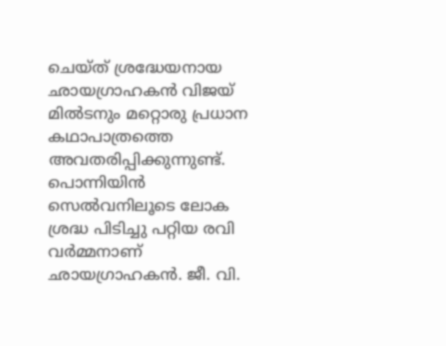ചെയ്ത് ശ്രദ്ധേയനായ ഛായഗ്രാഹകൻ വിജയ് മിൽടനും മറ്റൊരു പ്രധാന കഥാപാത്രത്തെ അവതരിപ്പിക്കുന്നുണ്ട്. പൊന്നിയിൻ സെൽവനിലൂടെ ലോക ശ്രദ്ധ പിടിച്ചു പറ്റിയ രവി വർമ്മനാണ് ഛായഗ്രാഹകൻ. ജീ. വി.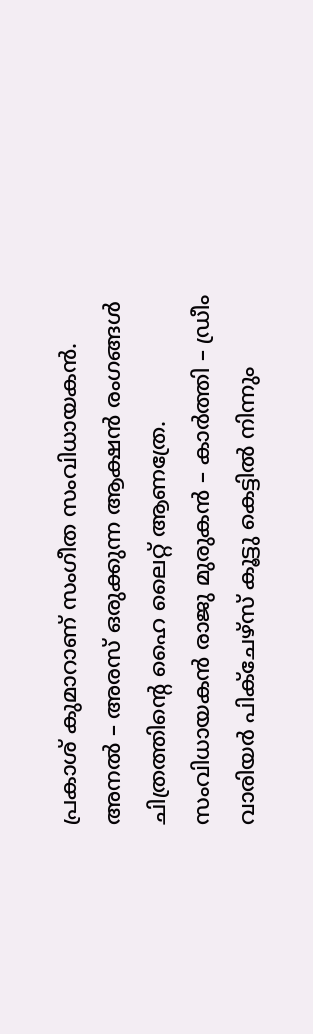പ്രകാശ് കുമാറാണ് സംഗീത സംവിധായകൻ. അനൽ – അരസ് ഒരുക്കുന്ന ആക്ഷൻ രംഗങ്ങൾ ചിത്രത്തിൻ്റെ ഹൈ ലൈറ്റ് ആണത്രേ. സംവിധായകൻ രാജു മുരുകൻ – കാർത്തി – ഡ്രീം വാരിയർ പിക്ചേഴ്സ് കൂട്ടു കെട്ടിൽ നിന്നും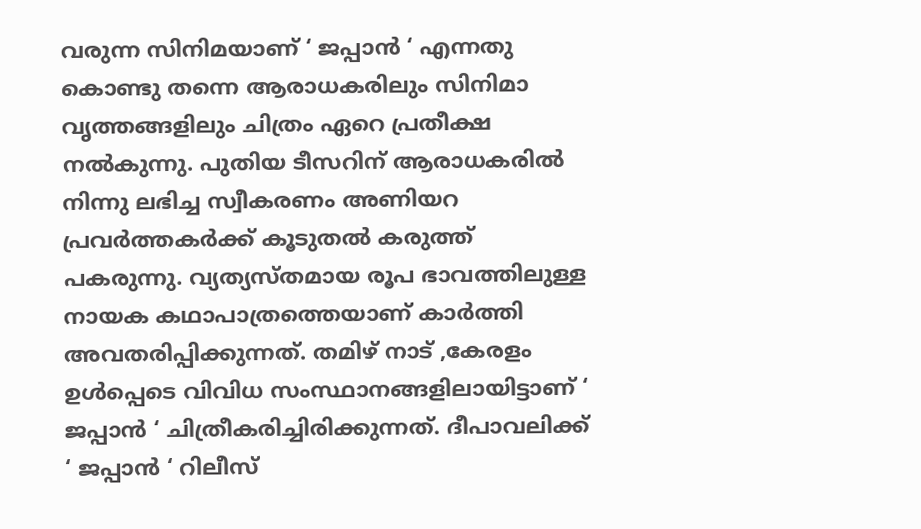വരുന്ന സിനിമയാണ് ‘ ജപ്പാൻ ‘ എന്നതു കൊണ്ടു തന്നെ ആരാധകരിലും സിനിമാ വൃത്തങ്ങളിലും ചിത്രം ഏറെ പ്രതീക്ഷ നൽകുന്നു. പുതിയ ടീസറിന് ആരാധകരിൽ നിന്നു ലഭിച്ച സ്വീകരണം അണിയറ പ്രവർത്തകർക്ക് കൂടുതൽ കരുത്ത് പകരുന്നു. വ്യത്യസ്തമായ രൂപ ഭാവത്തിലുള്ള നായക കഥാപാത്രത്തെയാണ് കാർത്തി അവതരിപ്പിക്കുന്നത്. തമിഴ് നാട് ,കേരളം ഉൾപ്പെടെ വിവിധ സംസ്ഥാനങ്ങളിലായിട്ടാണ് ‘ ജപ്പാൻ ‘ ചിത്രീകരിച്ചിരിക്കുന്നത്. ദീപാവലിക്ക് ‘ ജപ്പാൻ ‘ റിലീസ്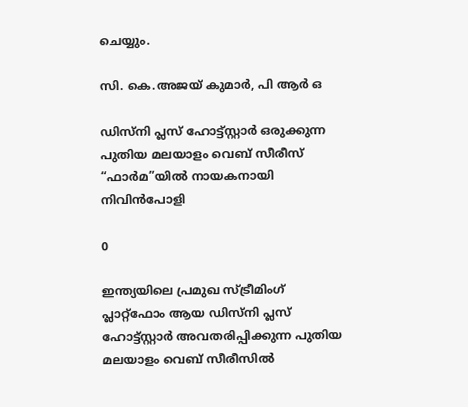ചെയ്യും.

സി. കെ.അജയ് കുമാർ, പി ആർ ഒ

ഡിസ്നി പ്ലസ് ഹോട്ട്സ്റ്റാർ ഒരുക്കുന്ന പുതിയ മലയാളം വെബ് സീരീസ് “ഫാർമ”യിൽ നായകനായി നിവിൻപോളി

0

ഇന്ത്യയിലെ പ്രമുഖ സ്ട്രീമിംഗ് പ്ലാറ്റ്ഫോം ആയ ഡിസ്നി പ്ലസ് ഹോട്ട്സ്റ്റാർ അവതരിപ്പിക്കുന്ന പുതിയ മലയാളം വെബ് സീരീസിൽ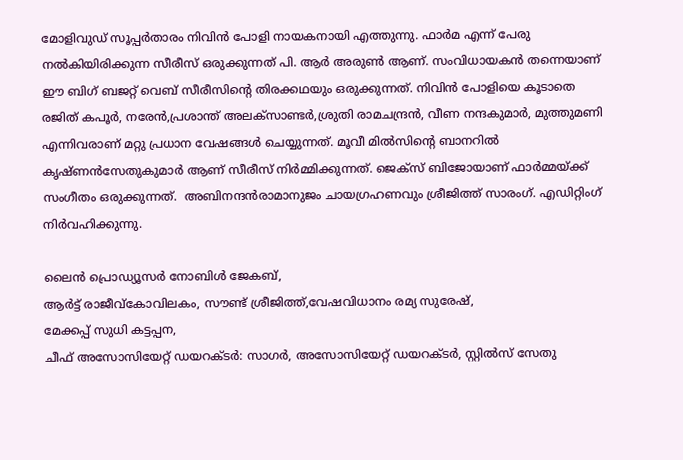മോളിവുഡ് സൂപ്പർതാരം നിവിൻ പോളി നായകനായി എത്തുന്നു. ഫാർമ എന്ന് പേരു നൽകിയിരിക്കുന്ന സീരീസ് ഒരുക്കുന്നത് പി. ആർ അരുൺ ആണ്. സംവിധായകൻ തന്നെയാണ് ഈ ബിഗ് ബജറ്റ് വെബ് സീരീസിന്റെ തിരക്കഥയും ഒരുക്കുന്നത്. നിവിൻ പോളിയെ കൂടാതെ
രജിത് കപൂർ, നരേൻ,പ്രശാന്ത് അലക്സാണ്ടർ,ശ്രുതി രാമചന്ദ്രൻ, വീണ നന്ദകുമാർ, മുത്തുമണി എന്നിവരാണ് മറ്റു പ്രധാന വേഷങ്ങൾ ചെയ്യുന്നത്. മൂവീ മിൽസിന്റെ ബാനറിൽ
കൃഷ്ണൻസേതുകുമാർ ആണ് സീരീസ് നിർമ്മിക്കുന്നത്. ജെക്‌സ് ബിജോയാണ് ഫാർമ്മയ്ക്ക് സംഗീതം ഒരുക്കുന്നത്.  അബിനന്ദൻരാമാനുജം ചായഗ്രഹണവും ശ്രീജിത്ത് സാരംഗ്. എഡിറ്റിംഗ് നിർവഹിക്കുന്നു.

ലൈൻ പ്രൊഡ്യൂസർ നോബിൾ ജേകബ്,
ആർട്ട് രാജീവ്കോവിലകം, സൗണ്ട് ശ്രീജിത്ത്,വേഷവിധാനം രമ്യ സുരേഷ്,
മേക്കപ്പ് സുധി കട്ടപ്പന,
ചീഫ് അസോസിയേറ്റ് ഡയറക്ടർ: സാഗർ, അസോസിയേറ്റ് ഡയറക്ടർ, സ്റ്റിൽസ് സേതു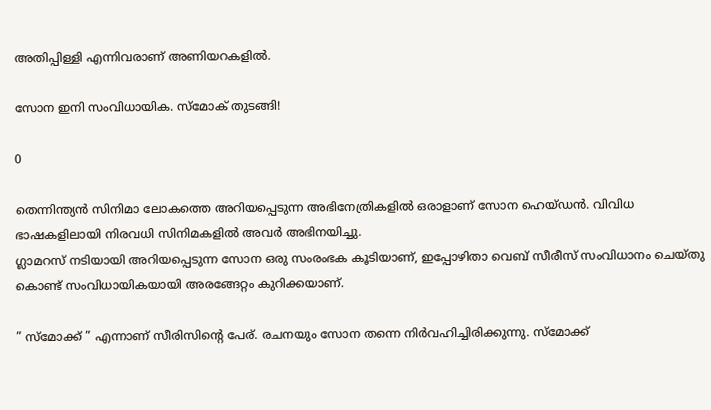അതിപ്പിള്ളി എന്നിവരാണ് അണിയറകളിൽ.

സോന ഇനി സംവിധായിക. സ്മോക് തുടങ്ങി!

0

തെന്നിന്ത്യൻ സിനിമാ ലോകത്തെ അറിയപ്പെടുന്ന അഭിനേത്രികളിൽ ഒരാളാണ് സോന ഹെയ്ഡൻ. വിവിധ ഭാഷകളിലായി നിരവധി സിനിമകളിൽ അവർ അഭിനയിച്ചു.
ഗ്ലാമറസ് നടിയായി അറിയപ്പെടുന്ന സോന ഒരു സംരംഭക കൂടിയാണ്, ഇപ്പോഴിതാ വെബ് സീരീസ് സംവിധാനം ചെയ്തു കൊണ്ട് സംവിധായികയായി അരങ്ങേറ്റം കുറിക്കയാണ്.

” സ്‌മോക്ക് ” എന്നാണ് സീരിസിൻ്റെ പേര്. രചനയും സോന തന്നെ നിർവഹിച്ചിരിക്കുന്നു. സ്‌മോക്ക്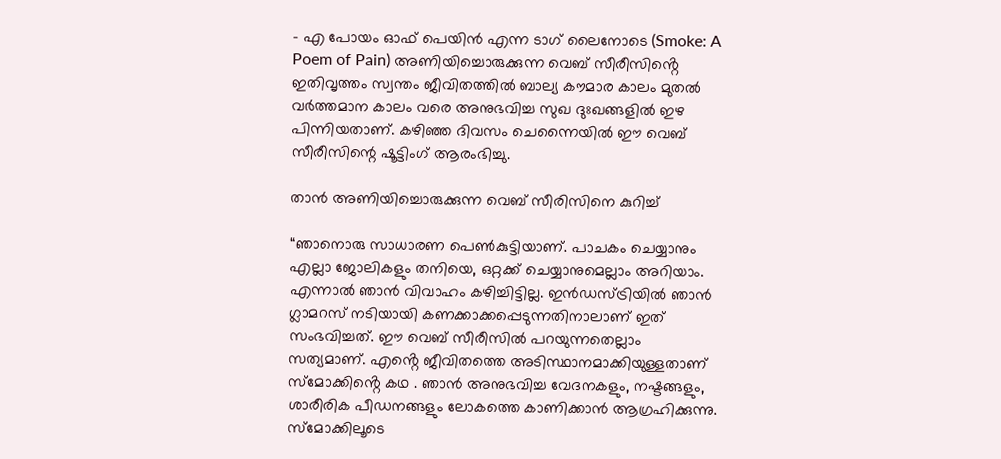– എ പോയം ഓഫ് പെയിൻ എന്ന ടാഗ് ലൈനോടെ (Smoke: A Poem of Pain) അണിയിച്ചൊരുക്കുന്ന വെബ് സീരീസിൻ്റെ ഇതിവൃത്തം സ്വന്തം ജീവിതത്തിൽ ബാല്യ കൗമാര കാലം മുതൽ വർത്തമാന കാലം വരെ അനുഭവിച്ച സുഖ ദുഃഖങ്ങളിൽ ഇഴ പിന്നിയതാണ്. കഴിഞ്ഞ ദിവസം ചെന്നൈയിൽ ഈ വെബ് സീരീസിന്റെ ഷൂട്ടിംഗ് ആരംഭിച്ചു.

താൻ അണിയിച്ചൊരുക്കുന്ന വെബ് സീരിസിനെ കുറിച്ച്

“ഞാനൊരു സാധാരണ പെൺകുട്ടിയാണ്. പാചകം ചെയ്യാനും എല്ലാ ജോലികളും തനിയെ, ഒറ്റക്ക് ചെയ്യാനുമെല്ലാം അറിയാം. എന്നാൽ ഞാൻ വിവാഹം കഴിച്ചിട്ടില്ല. ഇൻഡസ്ട്രിയിൽ ഞാൻ ഗ്ലാമറസ് നടിയായി കണക്കാക്കപ്പെടുന്നതിനാലാണ് ഇത് സംഭവിച്ചത്. ഈ വെബ് സീരീസിൽ പറയുന്നതെല്ലാം
സത്യമാണ്. എൻ്റെ ജീവിതത്തെ അടിസ്ഥാനമാക്കിയുള്ളതാണ് സ്മോക്കിൻ്റെ കഥ . ഞാൻ അനുഭവിച്ച വേദനകളും, നഷ്ടങ്ങളും, ശാരീരിക പീഡനങ്ങളും ലോകത്തെ കാണിക്കാൻ ആഗ്രഹിക്കുന്നു. സ്മോക്കിലൂടെ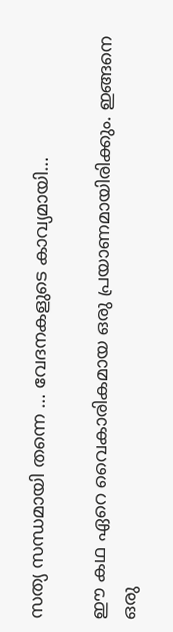സത്യ സന്ധമായി തന്നെ … വേദനകളുടെ കാവ്യമായി…

ഈ കഥ ഏറെ വൈകാരികമായ ഒരു പ്രയാണമായിരിക്കും. ഇങ്ങനെ ഒരു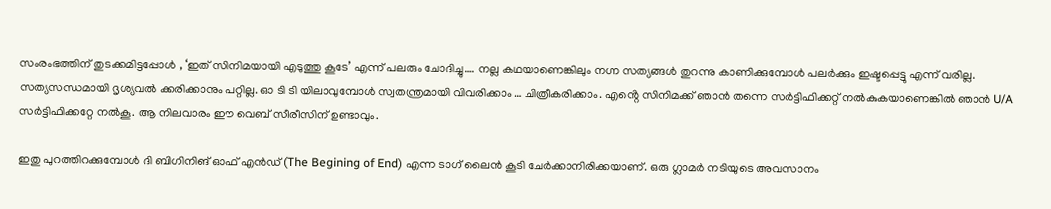സംരംഭത്തിന് തുടക്കമിട്ടപ്പോൾ , ‘ഇത് സിനിമയായി എടുത്തു കൂടേ’ എന്ന് പലരും ചോദിച്ചു…. നല്ല കഥയാണെങ്കിലും നഗ്ന സത്യങ്ങൾ തുറന്നു കാണിക്കുമ്പോൾ പലർക്കും ഇഷ്ടപ്പെട്ടു എന്ന് വരില്ല. സത്യസന്ധമായി ദൃശ്യവൽ ക്കരിക്കാനും പറ്റില്ല. ഓ ടി ടി യിലാവുമ്പോൾ സ്വതന്ത്രമായി വിവരിക്കാം … ചിത്രീകരിക്കാം. എൻ്റെ സിനിമക്ക് ഞാൻ തന്നെ സർട്ടിഫിക്കറ്റ് നൽകുകയാണെങ്കിൽ ഞാൻ U/A സർട്ടിഫിക്കറ്റേ നൽകൂ. ആ നിലവാരം ഈ വെബ് സീരീസിന് ഉണ്ടാവും.

ഇതു പുറത്തിറക്കുമ്പോൾ ദി ബിഗിനിങ് ഓഫ് എൻഡ് (The Begining of End) എന്ന ടാഗ് ലൈൻ കൂടി ചേർക്കാനിരിക്കയാണ്. ഒരു ഗ്ലാമർ നടിയുടെ അവസാനം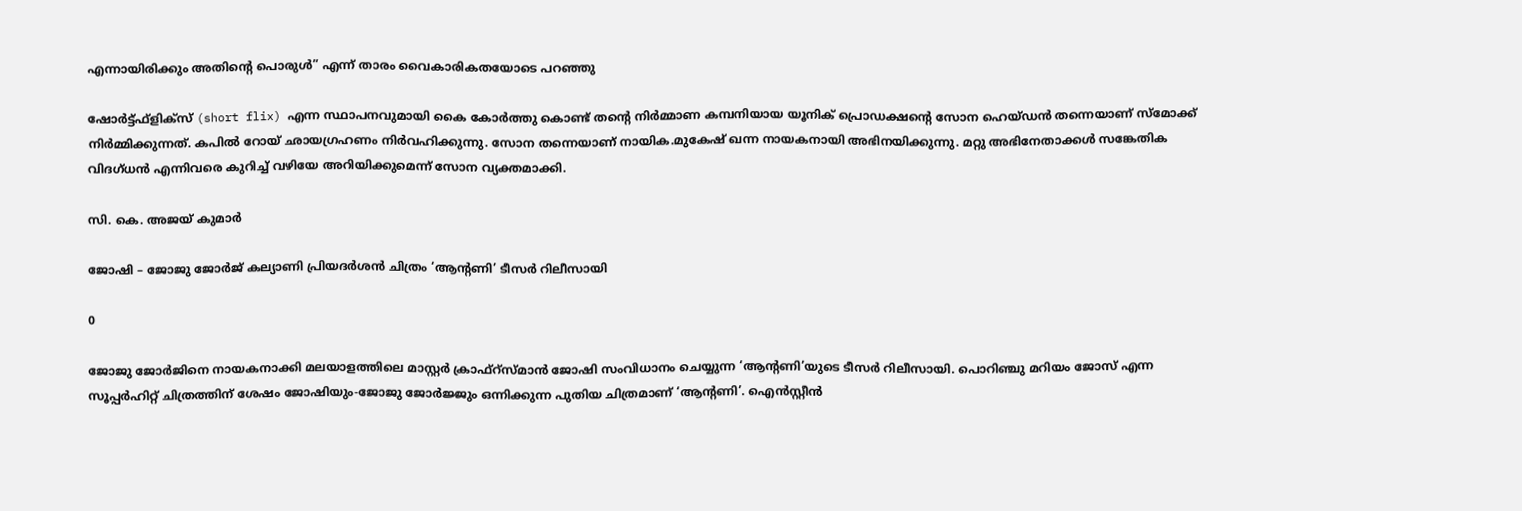എന്നായിരിക്കും അതിൻ്റെ പൊരുൾ” എന്ന് താരം വൈകാരികതയോടെ പറഞ്ഞു

ഷോർട്ട്ഫ്ളിക്സ് (short flix) എന്ന സ്ഥാപനവുമായി കൈ കോർത്തു കൊണ്ട് തൻ്റെ നിർമ്മാണ കമ്പനിയായ യൂനിക് പ്രൊഡക്ഷൻ്റെ സോന ഹെയ്ഡൻ തന്നെയാണ് സ്‌മോക്ക് നിർമ്മിക്കുന്നത്. കപിൽ റോയ് ഛായഗ്രഹണം നിർവഹിക്കുന്നു. സോന തന്നെയാണ് നായിക.മുകേഷ് ഖന്ന നായകനായി അഭിനയിക്കുന്നു. മറ്റു അഭിനേതാക്കൾ സങ്കേതിക വിദഗ്ധൻ എന്നിവരെ കുറിച്ച് വഴിയേ അറിയിക്കുമെന്ന് സോന വ്യക്തമാക്കി.

സി. കെ. അജയ് കുമാർ

ജോഷി – ജോജു ജോർജ് കല്യാണി പ്രിയദർശൻ ചിത്രം ‘ആന്റണി’ ടീസർ റിലീസായി

0

ജോജു ജോർജിനെ നായകനാക്കി മലയാളത്തിലെ മാസ്റ്റർ ക്രാഫ്റ്സ്മാൻ ജോഷി സംവിധാനം ചെയ്യുന്ന ‘ആന്റണി’യുടെ ടീസർ റിലീസായി. പൊറിഞ്ചു മറിയം ജോസ് എന്ന സൂപ്പർഹിറ്റ് ചിത്രത്തിന് ശേഷം ജോഷിയും-ജോജു ജോർജ്ജും ഒന്നിക്കുന്ന പുതിയ ചിത്രമാണ് ‘ആന്റണി’. ഐൻസ്റ്റീൻ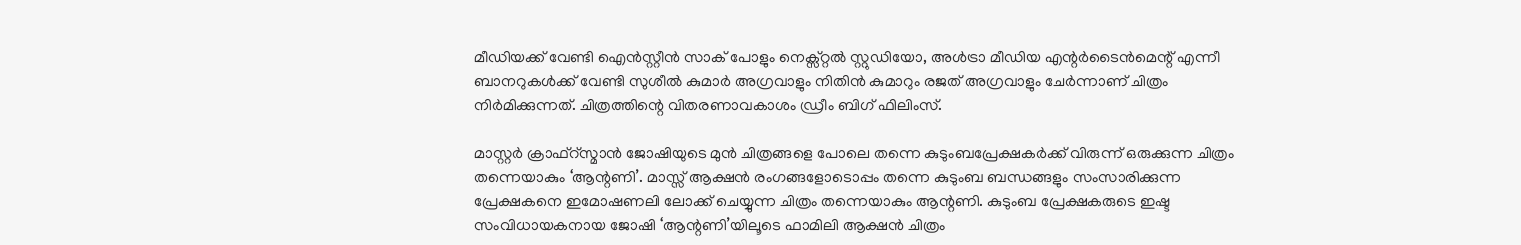മീഡിയക്ക് വേണ്ടി ഐൻസ്റ്റീൻ സാക് പോളും നെക്സ്റ്റൽ സ്റ്റുഡിയോ, അൾട്രാ മീഡിയ എന്റർടൈൻമെന്റ് എന്നീ ബാനറുകൾക്ക് വേണ്ടി സുശീൽ കുമാർ അഗ്രവാളും നിതിൻ കുമാറും രജത് അഗ്രവാളും ചേർന്നാണ് ചിത്രം നിർമിക്കുന്നത്. ചിത്രത്തിന്റെ വിതരണാവകാശം ഡ്രീം ബിഗ് ഫിലിംസ്.

മാസ്റ്റർ ക്രാഫ്റ്സ്മാൻ ജോഷിയുടെ മുൻ ചിത്രങ്ങളെ പോലെ തന്നെ കുടുംബപ്രേക്ഷകർക്ക് വിരുന്ന് ഒരുക്കുന്ന ചിത്രം തന്നെയാകും ‘ആന്റണി’. മാസ്സ് ആക്ഷൻ രംഗങ്ങളോടൊപ്പം തന്നെ കുടുംബ ബന്ധങ്ങളും സംസാരിക്കുന്ന പ്രേക്ഷകനെ ഇമോഷണലി ലോക്ക് ചെയ്യുന്ന ചിത്രം തന്നെയാകും ആന്റണി. കുടുംബ പ്രേക്ഷകരുടെ ഇഷ്ട സംവിധായകനായ ജോഷി ‘ആന്റണി’യിലൂടെ ഫാമിലി ആക്ഷൻ ചിത്രം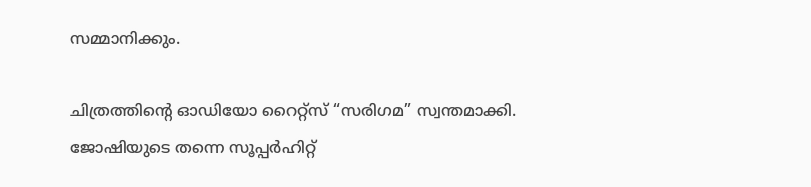സമ്മാനിക്കും.

ചിത്രത്തിന്റെ ഓഡിയോ റൈറ്റ്‌സ് “സരിഗമ” സ്വന്തമാക്കി. ജോഷിയുടെ തന്നെ സൂപ്പർഹിറ്റ്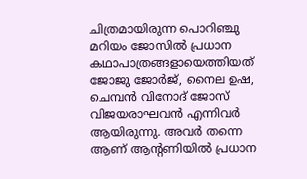ചിത്രമായിരുന്ന പൊറിഞ്ചു മറിയം ജോസിൽ പ്രധാന കഥാപാത്രങ്ങളായെത്തിയത് ജോജു ജോർജ്, നൈല ഉഷ, ചെമ്പൻ വിനോദ് ജോസ് വിജയരാഘവൻ എന്നിവർ ആയിരുന്നു. അവർ തന്നെ ആണ് ആന്റണിയിൽ പ്രധാന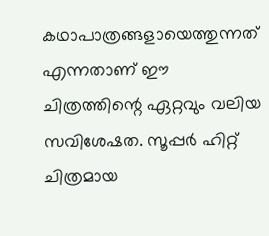കഥാപാത്രങ്ങളായെത്തുന്നത് എന്നതാണ് ഈ ചിത്രത്തിന്റെ ഏറ്റവും വലിയ സവിശേഷത. സൂപ്പർ ഹിറ്റ് ചിത്രമായ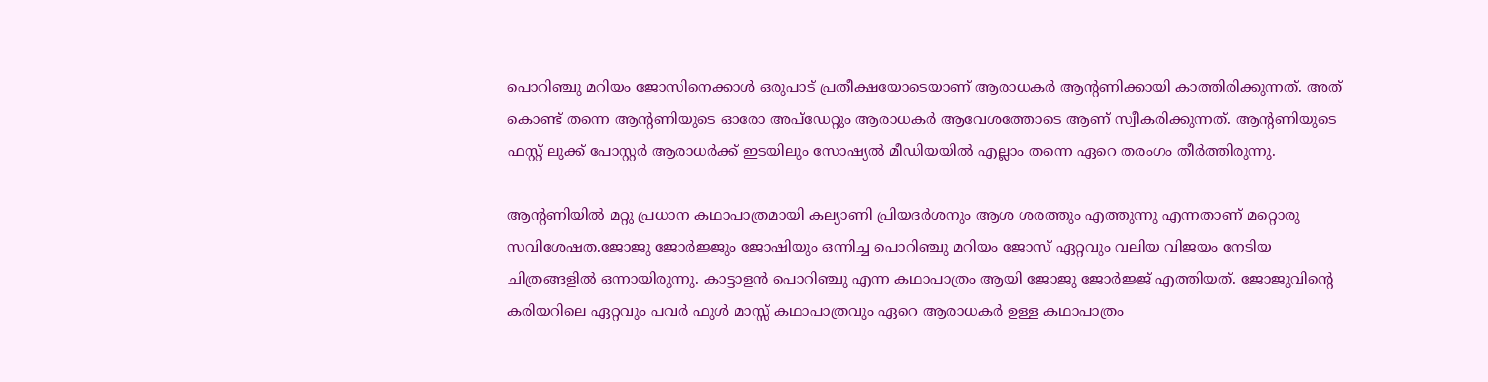പൊറിഞ്ചു മറിയം ജോസിനെക്കാൾ ഒരുപാട് പ്രതീക്ഷയോടെയാണ് ആരാധകർ ആന്റണിക്കായി കാത്തിരിക്കുന്നത്. അത് കൊണ്ട് തന്നെ ആന്റണിയുടെ ഓരോ അപ്‌ഡേറ്റും ആരാധകർ ആവേശത്തോടെ ആണ് സ്വീകരിക്കുന്നത്. ആന്റണിയുടെ ഫസ്റ്റ് ലുക്ക് പോസ്റ്റർ ആരാധർക്ക് ഇടയിലും സോഷ്യൽ മീഡിയയിൽ എല്ലാം തന്നെ ഏറെ തരംഗം തീർത്തിരുന്നു.

ആന്റണിയിൽ മറ്റു പ്രധാന കഥാപാത്രമായി കല്യാണി പ്രിയദർശനും ആശ ശരത്തും എത്തുന്നു എന്നതാണ് മറ്റൊരു സവിശേഷത.ജോജു ജോർജ്ജും ജോഷിയും ഒന്നിച്ച പൊറിഞ്ചു മറിയം ജോസ് ഏറ്റവും വലിയ വിജയം നേടിയ ചിത്രങ്ങളിൽ ഒന്നായിരുന്നു. കാട്ടാളൻ പൊറിഞ്ചു എന്ന കഥാപാത്രം ആയി ജോജു ജോർജ്ജ് എത്തിയത്. ജോജുവിന്റെ കരിയറിലെ ഏറ്റവും പവർ ഫുൾ മാസ്സ് കഥാപാത്രവും ഏറെ ആരാധകർ ഉള്ള കഥാപാത്രം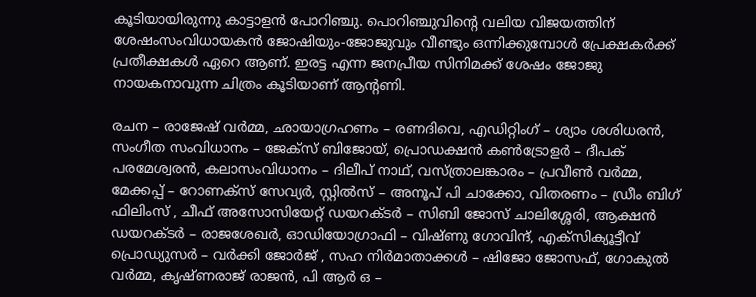കൂടിയായിരുന്നു കാട്ടാളൻ പോറിഞ്ചു. പൊറിഞ്ചുവിന്റെ വലിയ വിജയത്തിന് ശേഷംസംവിധായകൻ ജോഷിയും-ജോജുവും വീണ്ടും ഒന്നിക്കുമ്പോൾ പ്രേക്ഷകർക്ക് പ്രതീക്ഷകൾ ഏറെ ആണ്. ഇരട്ട എന്ന ജനപ്രീയ സിനിമക്ക് ശേഷം ജോജു നായകനാവുന്ന ചിത്രം കൂടിയാണ് ആന്റണി.

രചന – രാജേഷ് വർമ്മ, ഛായാഗ്രഹണം – രണദിവെ, എഡിറ്റിംഗ് – ശ്യാം ശശിധരന്‍, സംഗീത സംവിധാനം – ജേക്സ് ബിജോയ്, പ്രൊഡക്ഷന്‍ കണ്‍ട്രോളര്‍ – ദീപക് പരമേശ്വരന്‍, കലാസംവിധാനം – ദിലീപ് നാഥ്, വസ്ത്രാലങ്കാരം – പ്രവീണ്‍ വര്‍മ്മ, മേക്കപ്പ് – റോണക്സ് സേവ്യര്‍, സ്റ്റിൽസ് – അനൂപ് പി ചാക്കോ, വിതരണം – ഡ്രീം ബിഗ് ഫിലിംസ് , ചീഫ് അസോസിയേറ്റ് ഡയറക്ടർ – സിബി ജോസ് ചാലിശ്ശേരി, ആക്ഷൻ ഡയറക്ടർ – രാജശേഖർ, ഓഡിയോഗ്രാഫി – വിഷ്ണു ഗോവിന്ദ്, എക്സിക്യൂട്ടീവ് പ്രൊഡ്യുസർ – വർക്കി ജോർജ് , സഹ നിർമാതാക്കൾ – ഷിജോ ജോസഫ്, ഗോകുൽ വർമ്മ, കൃഷ്ണരാജ് രാജൻ, പി ആർ ഒ –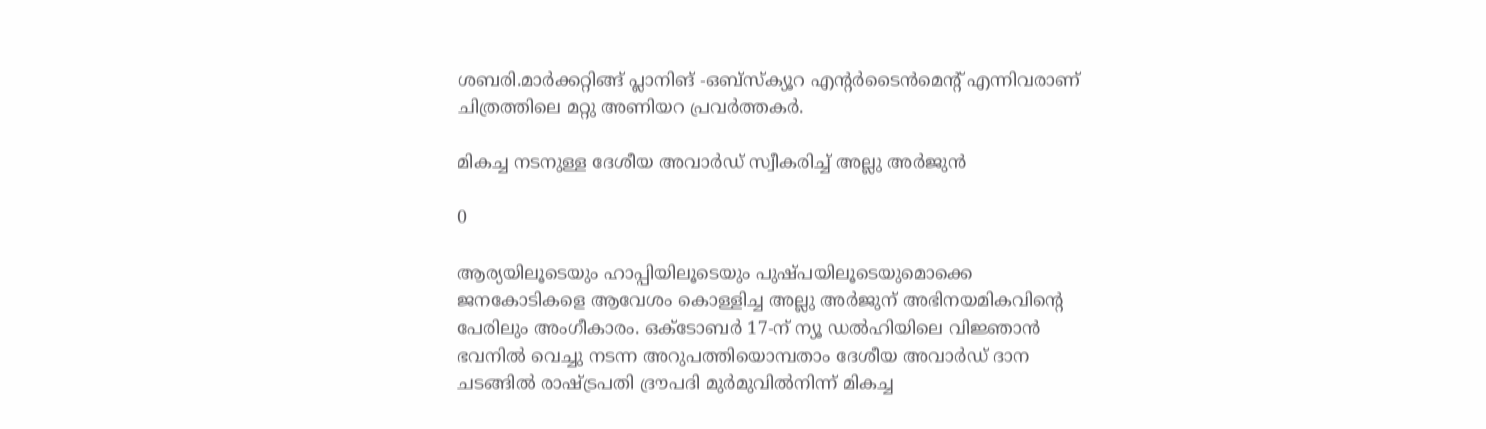ശബരി.മാർക്കറ്റിങ്ങ് പ്ലാനിങ് -ഒബ്സ്ക്യൂറ എന്റർടൈൻമെന്റ് എന്നിവരാണ് ചിത്രത്തിലെ മറ്റു അണിയറ പ്രവർത്തകർ.

മികച്ച നടനുള്ള ദേശീയ അവാര്‍ഡ്‌ സ്വീകരിച്ച് അല്ലു അര്‍ജുന്‍

0

ആര്യയിലൂടെയും ഹാപ്പിയിലൂടെയും പുഷ്പയിലൂടെയുമൊക്കെ ജനകോടികളെ ആവേശം കൊള്ളിച്ച അല്ലു അര്‍ജുന് അഭിനയമികവിന്റെ പേരിലും അംഗീകാരം. ഒക്ടോബര്‍ 17-ന് ന്യൂ ഡല്‍ഹിയിലെ വിജ്ഞാന്‍ ഭവനില്‍ വെച്ചു നടന്ന അറുപത്തിയൊമ്പതാം ദേശീയ അവാര്‍ഡ്‌ ദാന ചടങ്ങില്‍ രാഷ്ട്രപതി ദ്രൗപദി മുര്‍മുവില്‍നിന്ന് മികച്ച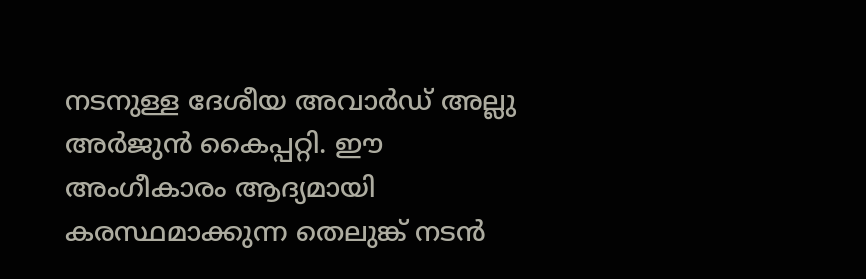നടനുള്ള ദേശീയ അവാര്‍ഡ്‌ അല്ലു അര്‍ജുന്‍ കൈപ്പറ്റി. ഈ അംഗീകാരം ആദ്യമായി കരസ്ഥമാക്കുന്ന തെലുങ്ക് നടന്‍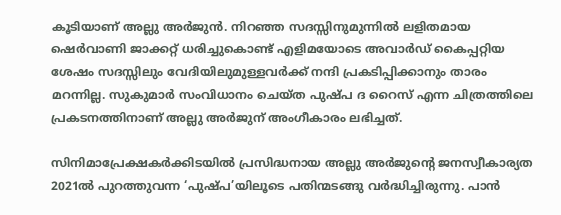കൂടിയാണ് അല്ലു അര്‍ജുന്‍. നിറഞ്ഞ സദസ്സിനുമുന്നില്‍ ലളിതമായ ഷെര്‍വാണി ജാക്കറ്റ് ധരിച്ചുകൊണ്ട് എളിമയോടെ അവാര്‍ഡ്‌ കൈപ്പറ്റിയ ശേഷം സദസ്സിലും വേദിയിലുമുള്ളവര്‍ക്ക് നന്ദി പ്രകടിപ്പിക്കാനും താരം മറന്നില്ല. സുകുമാര്‍ സംവിധാനം ചെയ്ത പുഷ്പ ദ റൈസ് എന്ന ചിത്രത്തിലെ പ്രകടനത്തിനാണ് അല്ലു അര്‍ജുന് അംഗീകാരം ലഭിച്ചത്.

സിനിമാപ്രേക്ഷകര്‍ക്കിടയില്‍ പ്രസിദ്ധനായ അല്ലു അര്‍ജുന്റെ ജനസ്വീകാര്യത 2021ല്‍ പുറത്തുവന്ന ‘പുഷ്പ’യിലൂടെ പതിന്മടങ്ങു വര്‍ദ്ധിച്ചിരുന്നു. പാന്‍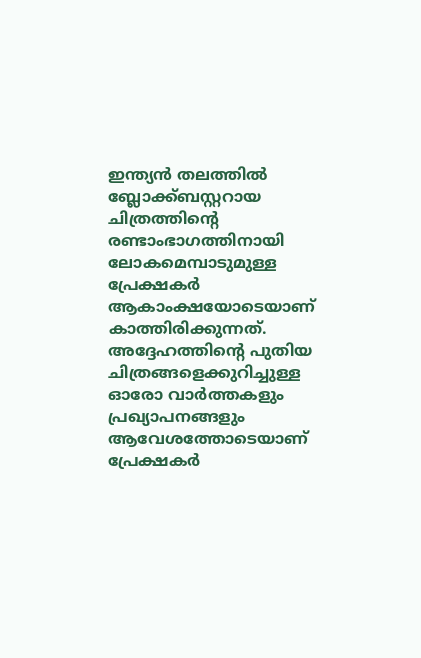ഇന്ത്യന്‍ തലത്തില്‍ ബ്ലോക്ക്ബസ്റ്ററായ ചിത്രത്തിന്റെ രണ്ടാംഭാഗത്തിനായി ലോകമെമ്പാടുമുള്ള പ്രേക്ഷകര്‍ ആകാംക്ഷയോടെയാണ് കാത്തിരിക്കുന്നത്. അദ്ദേഹത്തിന്റെ പുതിയ ചിത്രങ്ങളെക്കുറിച്ചുള്ള ഓരോ വാര്‍ത്തകളും പ്രഖ്യാപനങ്ങളും ആവേശത്തോടെയാണ് പ്രേക്ഷകര്‍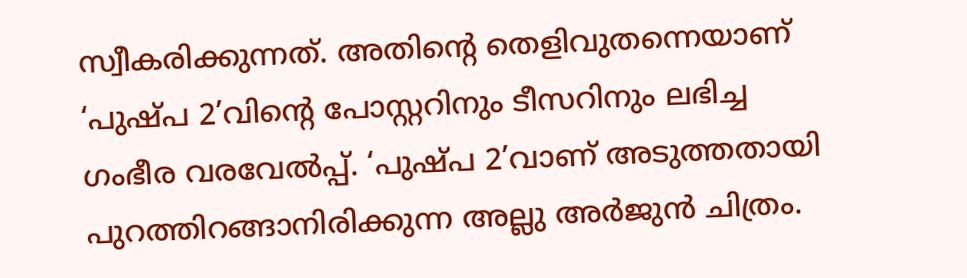സ്വീകരിക്കുന്നത്. അതിന്റെ തെളിവുതന്നെയാണ് ‘പുഷ്പ 2’വിന്റെ പോസ്റ്ററിനും ടീസറിനും ലഭിച്ച ഗംഭീര വരവേല്‍പ്പ്. ‘പുഷ്പ 2’വാണ് അടുത്തതായി പുറത്തിറങ്ങാനിരിക്കുന്ന അല്ലു അര്‍ജുന്‍ ചിത്രം.